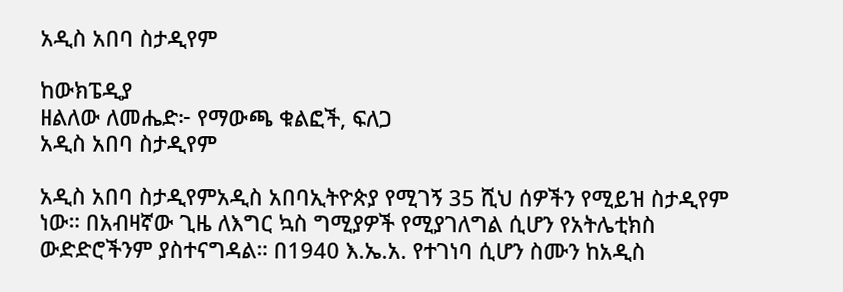አዲስ አበባ ስታዲየም

ከውክፔዲያ
ዘልለው ለመሔድ፦ የማውጫ ቁልፎች, ፍለጋ
አዲስ አበባ ስታዲየም

አዲስ አበባ ስታዲየምአዲስ አበባኢትዮጵያ የሚገኝ 35 ሺህ ሰዎችን የሚይዝ ስታዲየም ነው። በአብዛኛው ጊዜ ለእግር ኳስ ግሚያዎች የሚያገለግል ሲሆን የአትሌቲክስ ውድድሮችንም ያስተናግዳል። በ1940 እ.ኤ.አ. የተገነባ ሲሆን ስሙን ከአዲስ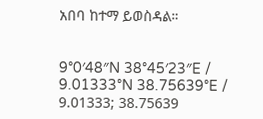አበባ ከተማ ይወስዳል።


9°0′48″N 38°45′23″E / 9.01333°N 38.75639°E / 9.01333; 38.75639